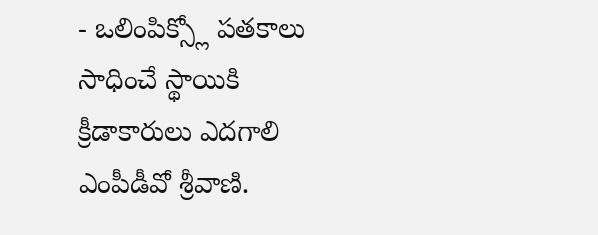- ఒలింపిక్స్లో పతకాలు సాధించే స్థాయికి క్రీడాకారులు ఎదగాలి ఎంపీడీవో శ్రీవాణి.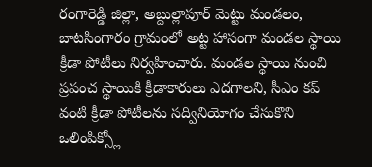రంగారెడ్డి జిల్లా, అబ్దుల్లాపూర్ మెట్టు మండలం, బాటసింగారం గ్రామంలో అట్ట హాసంగా మండల స్థాయి క్రీడా పోటీలు నిర్వహించారు. మండల స్థాయి నుంచి ప్రపంచ స్థాయికి క్రీడాకారులు ఎదగాలని, సీఎం కప్ వంటి క్రీడా పోటీలను సద్వినియోగం చేసుకొని ఒలింపిక్స్లో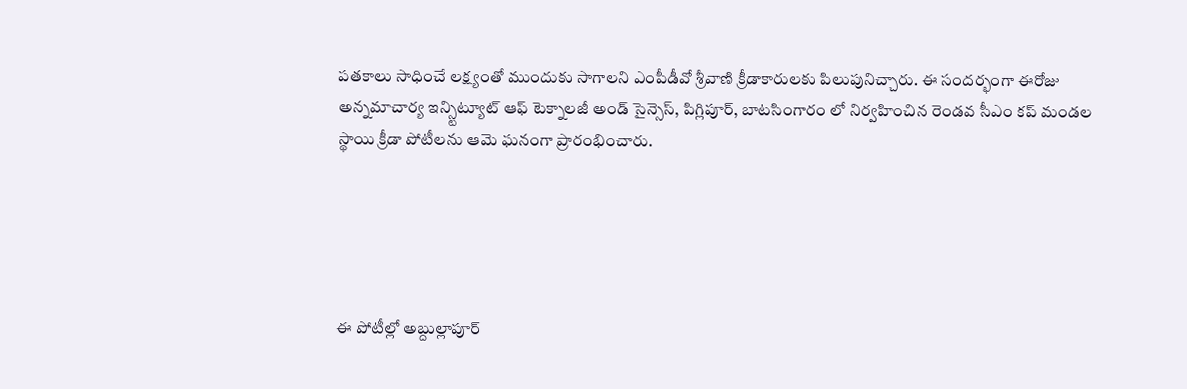పతకాలు సాధించే లక్ష్యంతో ముందుకు సాగాలని ఎంపీడీవో శ్రీవాణి క్రీడాకారులకు పిలుపునిచ్చారు. ఈ సందర్భంగా ఈరోజు అన్నమాచార్య ఇన్స్టిట్యూట్ ఆఫ్ టెక్నాలజీ అండ్ సైన్సెస్, పిగ్లిపూర్, బాటసింగారం లో నిర్వహించిన రెండవ సీఎం కప్ మండల స్థాయి క్రీడా పోటీలను ఆమె ఘనంగా ప్రారంభించారు.





ఈ పోటీల్లో అబ్దుల్లాపూర్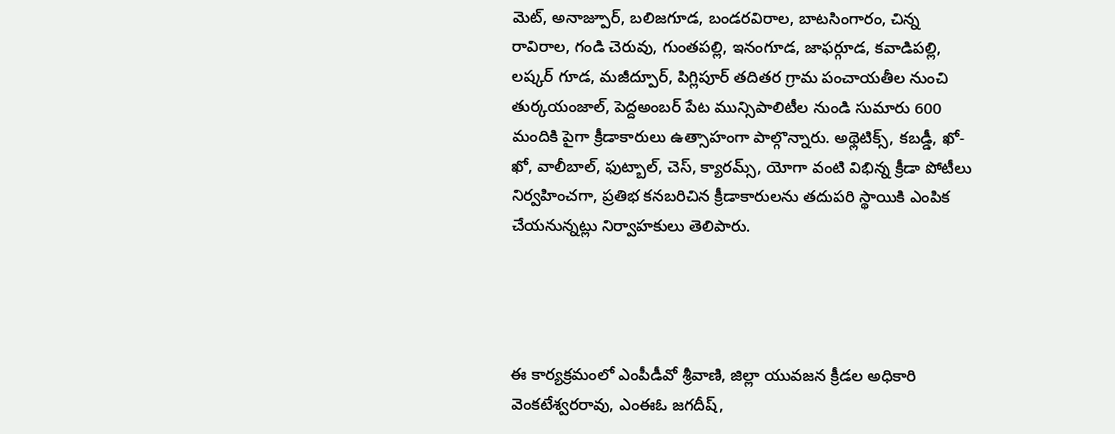మెట్, అనాజ్పూర్, బలిజగూడ, బండరవిరాల, బాటసింగారం, చిన్న రావిరాల, గండి చెరువు, గుంతపల్లి, ఇనంగూడ, జాఫర్గూడ, కవాడిపల్లి, లష్కర్ గూడ, మజీద్పూర్, పిగ్లిపూర్ తదితర గ్రామ పంచాయతీల నుంచి తుర్కయంజాల్, పెద్దఅంబర్ పేట మున్సిపాలిటీల నుండి సుమారు 600 మందికి పైగా క్రీడాకారులు ఉత్సాహంగా పాల్గొన్నారు. అథ్లెటిక్స్, కబడ్డీ, ఖో-ఖో, వాలీబాల్, ఫుట్బాల్, చెస్, క్యారమ్స్, యోగా వంటి విభిన్న క్రీడా పోటీలు నిర్వహించగా, ప్రతిభ కనబరిచిన క్రీడాకారులను తదుపరి స్థాయికి ఎంపిక చేయనున్నట్లు నిర్వాహకులు తెలిపారు.




ఈ కార్యక్రమంలో ఎంపీడీవో శ్రీవాణి, జిల్లా యువజన క్రీడల అధికారి వెంకటేశ్వరరావు, ఎంఈఓ జగదీష్,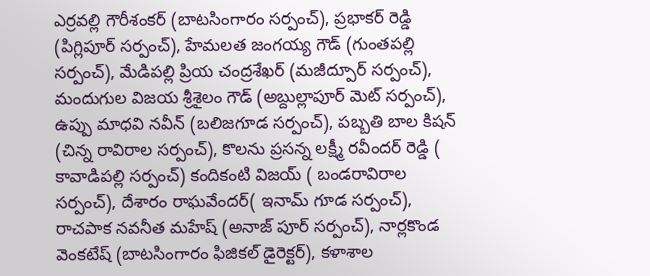ఎర్రవల్లి గౌరీశంకర్ (బాటసింగారం సర్పంచ్), ప్రభాకర్ రెడ్డి (పిగ్లిపూర్ సర్పంచ్), హేమలత జంగయ్య గౌడ్ (గుంతపల్లి సర్పంచ్), మేడిపల్లి ప్రియ చంద్రశేఖర్ (మజీద్పూర్ సర్పంచ్), మందుగుల విజయ శ్రీశైలం గౌడ్ (అబ్దుల్లాపూర్ మెట్ సర్పంచ్), ఉప్పు మాధవి నవీన్ (బలిజగూడ సర్పంచ్), పబ్బతి బాల కిషన్ (చిన్న రావిరాల సర్పంచ్), కొలను ప్రసన్న లక్ష్మీ రవీందర్ రెడ్డి ( కావాడిపల్లి సర్పంచ్) కందికంటి విజయ్ ( బండరావిరాల సర్పంచ్), దేశారం రాఘవేందర్( ఇనామ్ గూడ సర్పంచ్), రాచపాక నవనీత మహేష్ (అనాజ్ పూర్ సర్పంచ్), నార్లకొండ వెంకటేష్ (బాటసింగారం ఫిజికల్ డైరెక్టర్), కళాశాల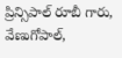ప్రిన్సిపాల్ రూబీ గారు, వేణుగోపాల్,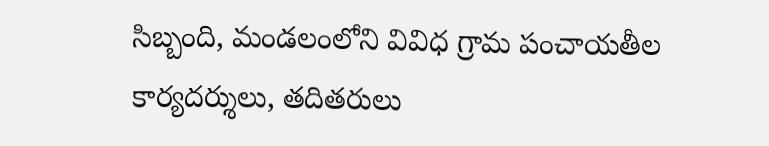సిబ్బంది, మండలంలోని వివిధ గ్రామ పంచాయతీల కార్యదర్శులు, తదితరులు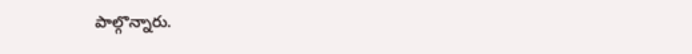పాల్గొన్నారు.